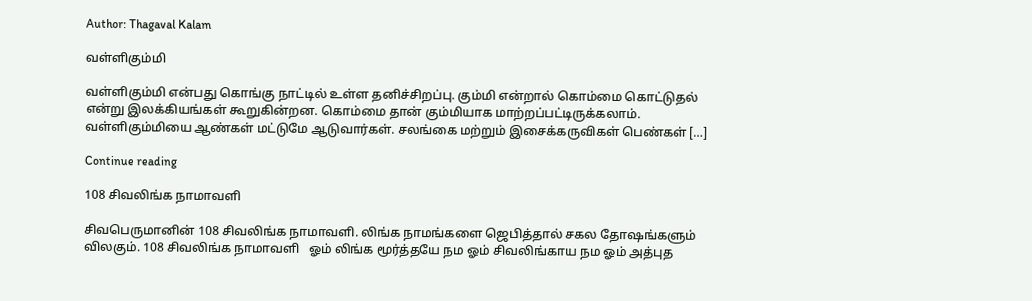Author: Thagaval Kalam

வள்ளிகும்மி

வள்ளிகும்மி என்பது கொங்கு நாட்டில் உள்ள தனிச்சிறப்பு. கும்மி என்றால் கொம்மை கொட்டுதல் என்று இலக்கியங்கள் கூறுகின்றன. கொம்மை தான் கும்மியாக மாற்றப்பட்டிருக்கலாம். வள்ளிகும்மியை ஆண்கள் மட்டுமே ஆடுவார்கள். சலங்கை மற்றும் இசைக்கருவிகள் பெண்கள் […]

Continue reading

108 சிவலிங்க நாமாவளி

சிவபெருமானின் 108 சிவலிங்க நாமாவளி. லிங்க நாமங்களை ஜெபித்தால் சகல தோஷங்களும் விலகும். 108 சிவலிங்க நாமாவளி   ஓம் லிங்க மூர்த்தயே நம ஓம் சிவலிங்காய நம ஓம் அத்புத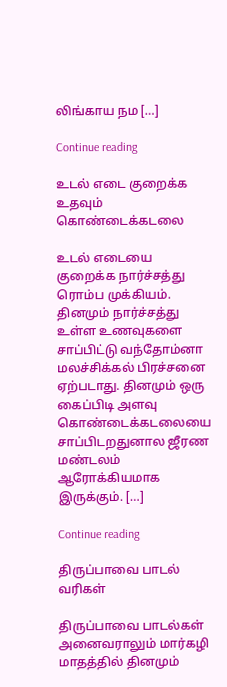லிங்காய நம […]

Continue reading

உடல் எடை குறைக்க உதவும் கொண்டைக்கடலை

உடல் எடையை குறைக்க நார்ச்சத்து ரொம்ப முக்கியம். தினமும் நார்ச்சத்து உள்ள உணவுகளை சாப்பிட்டு வந்தோம்னா மலச்சிக்கல் பிரச்சனை ஏற்படாது. தினமும் ஒரு கைப்பிடி அளவு கொண்டைக்கடலையை சாப்பிடறதுனால ஜீரண மண்டலம் ஆரோக்கியமாக இருக்கும். […]

Continue reading

திருப்பாவை பாடல் வரிகள்

திருப்பாவை பாடல்கள் அனைவராலும் மார்கழி மாதத்தில் தினமும்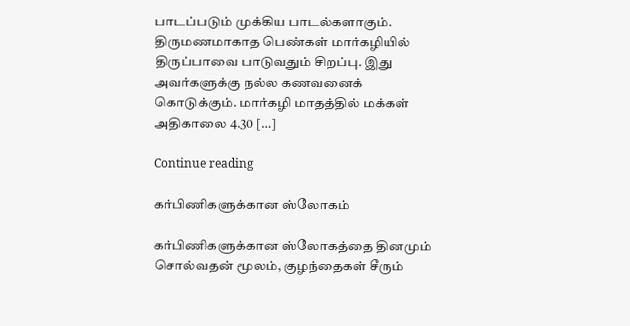பாடப்படும் முக்கிய பாடல்களாகும்.  திருமணமாகாத பெண்கள் மார்கழியில் திருப்பாவை பாடுவதும் சிறப்பு. இது அவர்களுக்கு நல்ல கணவனைக் கொடுக்கும். மார்கழி மாதத்தில் மக்கள் அதிகாலை 4.30 […]

Continue reading

கர்பிணிகளுக்கான ஸ்லோகம்

கர்பிணிகளுக்கான ஸ்லோகத்தை தினமும் சொல்வதன் மூலம், குழந்தைகள் சீரும்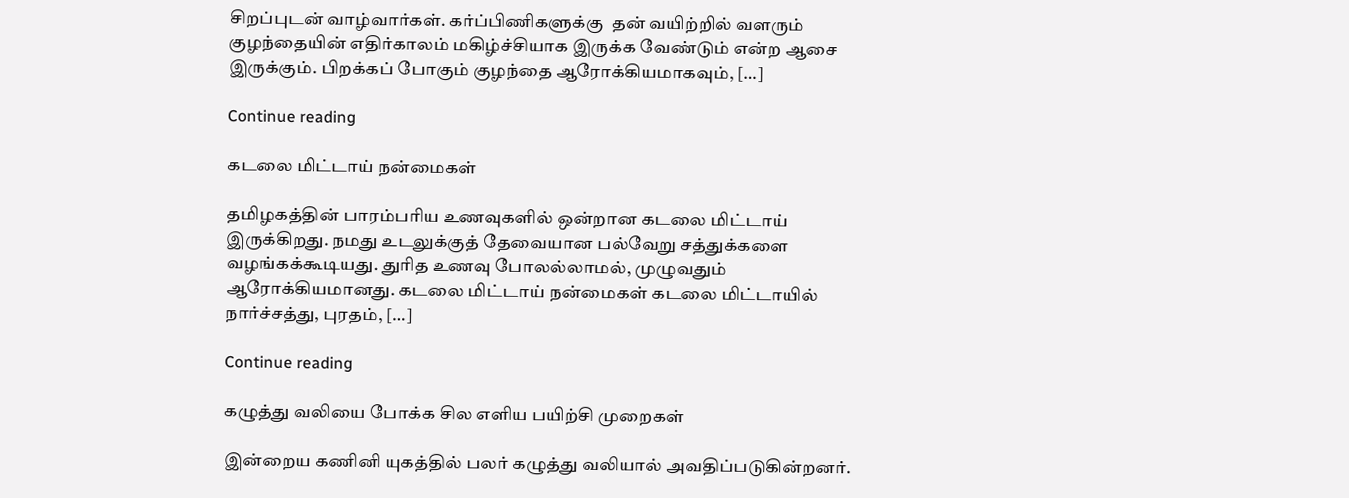சிறப்புடன் வாழ்வார்கள். கர்ப்பிணிகளுக்கு  தன் வயிற்றில் வளரும் குழந்தையின் எதிர்காலம் மகிழ்ச்சியாக இருக்க வேண்டும் என்ற ஆசை இருக்கும். பிறக்கப் போகும் குழந்தை ஆரோக்கியமாகவும், […]

Continue reading

கடலை மிட்டாய் நன்மைகள்

தமிழகத்தின் பாரம்பரிய உணவுகளில் ஒன்றான கடலை மிட்டாய் இருக்கிறது. நமது உடலுக்குத் தேவையான பல்வேறு சத்துக்களை வழங்கக்கூடியது. துரித உணவு போலல்லாமல், முழுவதும் ஆரோக்கியமானது. கடலை மிட்டாய் நன்மைகள் கடலை மிட்டாயில் நார்ச்சத்து, புரதம், […]

Continue reading

கழுத்து வலியை போக்க சில எளிய பயிற்சி முறைகள்

இன்றைய கணினி யுகத்தில் பலர் கழுத்து வலியால் அவதிப்படுகின்றனர்.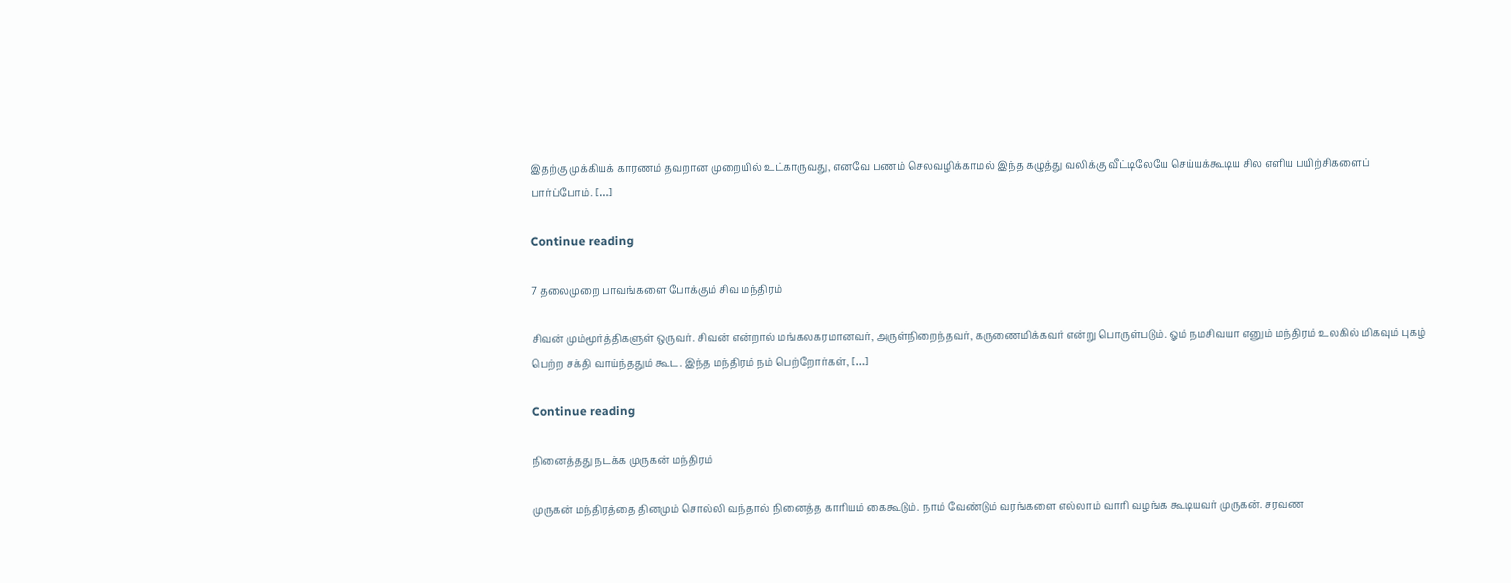இதற்கு முக்கியக் காரணம் தவறான முறையில் உட்காருவது, எனவே பணம் செலவழிக்காமல் இந்த கழுத்து வலிக்கு வீட்டிலேயே செய்யக்கூடிய சில எளிய பயிற்சிகளைப் பார்ப்போம். […]

Continue reading

7 தலைமுறை பாவங்களை போக்கும் சிவ மந்திரம்

சிவன் மும்மூர்த்திகளுள் ஒருவர். சிவன் என்றால் மங்கலகரமானவர், அருள்நிறைந்தவர், கருணைமிக்கவர் என்று பொருள்படும். ஓம் நமசிவயா எனும் மந்திரம் உலகில் மிகவும் புகழ் பெற்ற சக்தி வாய்ந்ததும் கூட. இந்த மந்திரம் நம் பெற்றோர்கள், […]

Continue reading

நினைத்தது நடக்க முருகன் மந்திரம்

முருகன் மந்திரத்தை தினமும் சொல்லி வந்தால் நினைத்த காரியம் கைகூடும். நாம் வேண்டும் வரங்களை எல்லாம் வாரி வழங்க கூடியவர் முருகன். சரவண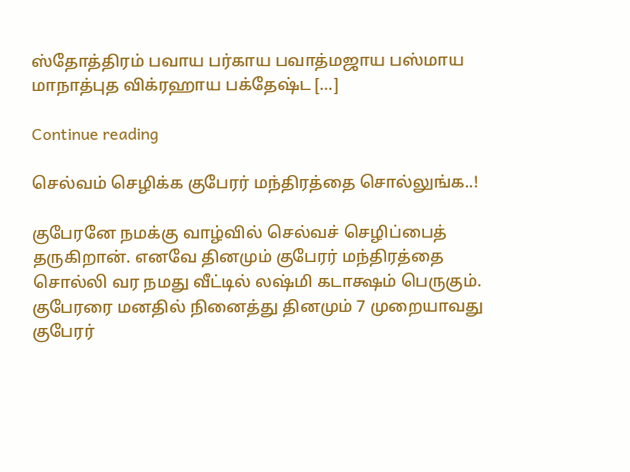ஸ்தோத்திரம் பவாய பர்காய பவாத்மஜாய பஸ்மாய மாநாத்புத விக்ரஹாய பக்தேஷ்ட […]

Continue reading

செல்வம் செழிக்க குபேரர் மந்திரத்தை சொல்லுங்க..!

குபேரனே நமக்கு வாழ்வில் செல்வச் செழிப்பைத் தருகிறான். எனவே தினமும் குபேரர் மந்திரத்தை சொல்லி வர நமது வீட்டில் லஷ்மி கடாக்ஷம் பெருகும். குபேரரை மனதில் நினைத்து தினமும் 7 முறையாவது குபேரர்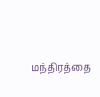மந்திரத்தை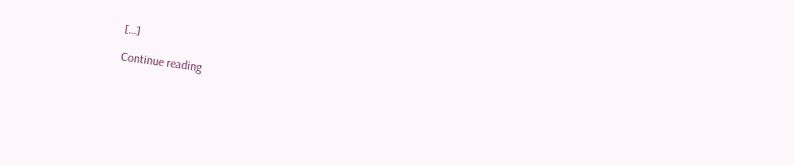[…]

Continue reading